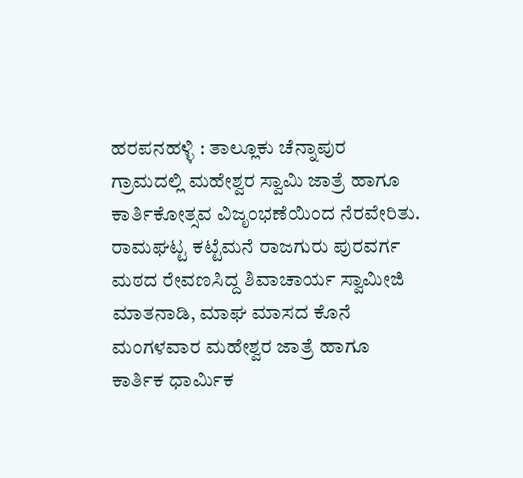ಹರಪನಹಳ್ಳಿ : ತಾಲ್ಲೂಕು ಚೆನ್ನಾಪುರ ಗ್ರಾಮದಲ್ಲಿ ಮಹೇಶ್ವರ ಸ್ವಾಮಿ ಜಾತ್ರೆ ಹಾಗೂ ಕಾರ್ತಿಕೋತ್ಸವ ವಿಜೃಂಭಣೆಯಿಂದ ನೆರವೇರಿತು.
ರಾಮಘಟ್ಟ ಕಟ್ಟೆಮನೆ ರಾಜಗುರು ಪುರವರ್ಗ ಮಠದ ರೇವಣಸಿದ್ದ ಶಿವಾಚಾರ್ಯ ಸ್ವಾಮೀಜಿ ಮಾತನಾಡಿ, ಮಾಘ ಮಾಸದ ಕೊನೆ ಮಂಗಳವಾರ ಮಹೇಶ್ವರ ಜಾತ್ರೆ ಹಾಗೂ ಕಾರ್ತಿಕ ಧಾರ್ಮಿಕ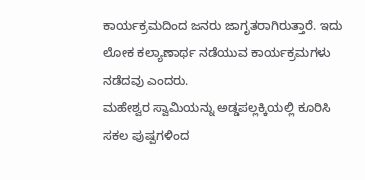ಕಾರ್ಯಕ್ರಮದಿಂದ ಜನರು ಜಾಗೃತರಾಗಿರುತ್ತಾರೆ. ಇದು ಲೋಕ ಕಲ್ಯಾಣಾರ್ಥ ನಡೆಯುವ ಕಾರ್ಯಕ್ರಮಗಳು ನಡೆದವು ಎಂದರು.
ಮಹೇಶ್ವರ ಸ್ವಾಮಿಯನ್ನು ಅಡ್ಡಪಲ್ಲಕ್ಕಿಯಲ್ಲಿ ಕೂರಿಸಿ ಸಕಲ ಪುಷ್ಪಗಳಿಂದ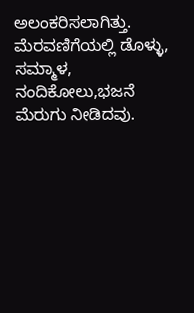ಅಲಂಕರಿಸಲಾಗಿತ್ತು. ಮೆರವಣಿಗೆಯಲ್ಲಿ ಡೊಳ್ಳು, ಸಮ್ಮಾಳ, ನಂದಿಕೋಲು,ಭಜನೆ ಮೆರುಗು ನೀಡಿದವು.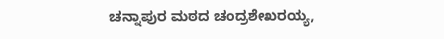ಚನ್ನಾಪುರ ಮಠದ ಚಂದ್ರಶೇಖರಯ್ಯ,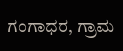ಗಂಗಾಧರ, ಗ್ರಾಮ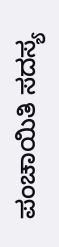ಪಂಚಾಯಿತಿ ಸದಸ್ಯ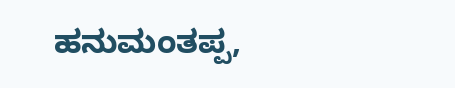ಹನುಮಂತಪ್ಪ,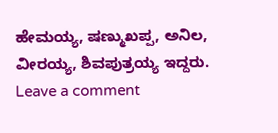ಹೇಮಯ್ಯ, ಷಣ್ಮುಖಪ್ಪ, ಅನಿಲ, ವೀರಯ್ಯ, ಶಿವಪುತ್ರಯ್ಯ ಇದ್ದರು.
Leave a comment